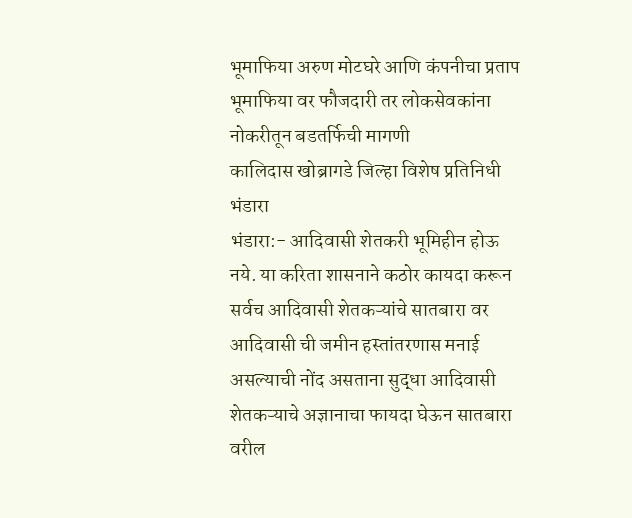भूमाफिया अरुण मोटघरे आणि कंपनीचा प्रताप
भूमाफिया वर फौजदारी तर लोकसेवकांना नोकरीतून बडतर्फिची मागणी
कालिदास खोब्रागडे जिल्हा विशेष प्रतिनिधी भंडारा
भंडारा:- आदिवासी शेतकरी भूमिहीन होऊ नये. या करिता शासनाने कठोर कायदा करून सर्वच आदिवासी शेतकऱ्यांचे सातबारा वर आदिवासी ची जमीन हस्तांतरणास मनाई असल्याची नोंद असताना सुद्धा आदिवासी शेतकऱ्याचे अज्ञानाचा फायदा घेऊन सातबारा वरील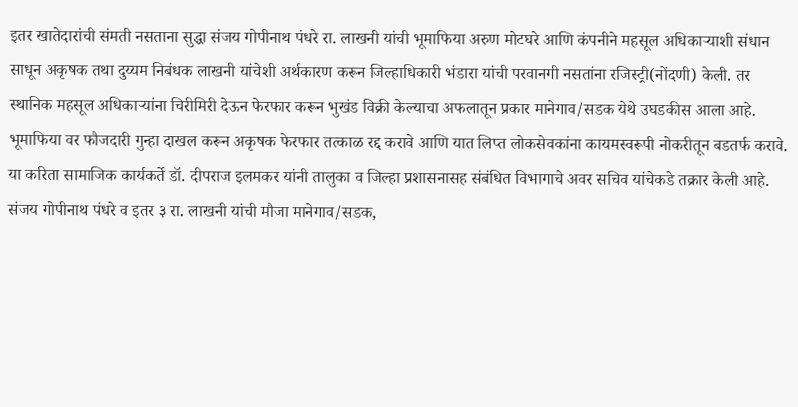इतर खातेदारांची संमती नसताना सुद्धा संजय गोपीनाथ पंधरे रा. लाखनी यांची भूमाफिया अरुण मोटघरे आणि कंपनीने महसूल अधिकाऱ्याशी संधान साधून अकृषक तथा दुय्यम निबंधक लाखनी यांचेशी अर्थकारण करून जिल्हाधिकारी भंडारा यांची परवानगी नसतांना रजिस्ट्री(नोंदणी) केली. तर स्थानिक महसूल अधिकाऱ्यांना चिरीमिरी देऊन फेरफार करून भुखंड विक्री केल्याचा अफलातून प्रकार मानेगाव/सडक येथे उघडकीस आला आहे. भूमाफिया वर फौजदारी गुन्हा दाखल करून अकृषक फेरफार तत्काळ रद्द करावे आणि यात लिप्त लोकसेवकांना कायमस्वरूपी नोकरीतून बडतर्फ करावे. या करिता सामाजिक कार्यकर्ते डॉ. दीपराज इलमकर यांनी तालुका व जिल्हा प्रशासनासह संबंधित विभागाचे अवर सचिव यांचेकडे तक्रार केली आहे.
संजय गोपीनाथ पंधरे व इतर ३ रा. लाखनी यांची मौजा मानेगाव/सडक,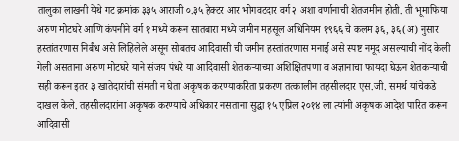तालुका लाखनी येथे गट क्रमांक ३३५ आराजी ०.३५ हेक्टर आर भोगवटदार वर्ग २ अशा वर्णानाची शेतजमीन होती. ती भूमाफिया अरुण मोटघरे आणि कंपनीने वर्ग १ मध्ये करून सातबारा मध्ये जमीन महसूल अधिनियम १९६६ चे कलम ३६, ३६(अ) नुसार हस्तांतरणास निर्बंध असे लिहिलेले असून सोबतच आदिवासी ची जमीन हस्तांतरणास मनाई असे स्पष्ट नमूद असल्याची नोंद केली गेली असताना अरुण मोटघरे याने संजय पंधरे या आदिवासी शेतकऱ्याच्या अशिक्षितपणा व अज्ञानाचा फायदा घेऊन शेतकऱ्याची सही करून इतर ३ खातेदारांची संमती न घेता अकृषक करण्याकरिता प्रकरण तत्कालीन तहसीलदार एस.जी. समर्थ यांचेकडे दाखल केले. तहसीलदारांना अकृषक करण्याचे अधिकार नसताना सुद्धा १५ एप्रिल २०१४ ला त्यांनी अकृषक आदेश पारित करून आदिवासी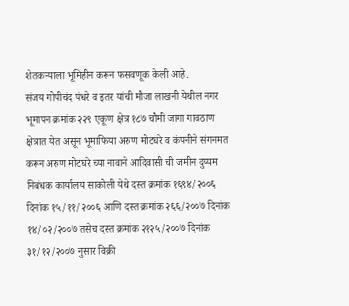शेतकऱ्याला भूमिहीन करून फसवणूक केली आहे.
संजय गोपीचंद पंधरे व इतर यांची मौजा लाखनी येथील नगर भूमापन क्रमांक २२९ एकूण क्षेत्र १८७ चौमी जागा गावठाण क्षेत्रात येत असून भूमाफिया अरुण मोटघरे व कंपनीने संगनमत करून अरुण मोटघरे च्या नावाने आदिवासी ची जमीन दुय्यम निबंधक कार्यालय साकोली येथे दस्त क्रमांक १६९४/२००६ दिनांक १५/११/२००६ आणि दस्त क्रमांक २६६/२००७ दिनांक १४/०२/२००७ तसेच दस्त क्रमांक २१२५/२००७ दिनांक ३१/१२/२००७ नुसार विक्री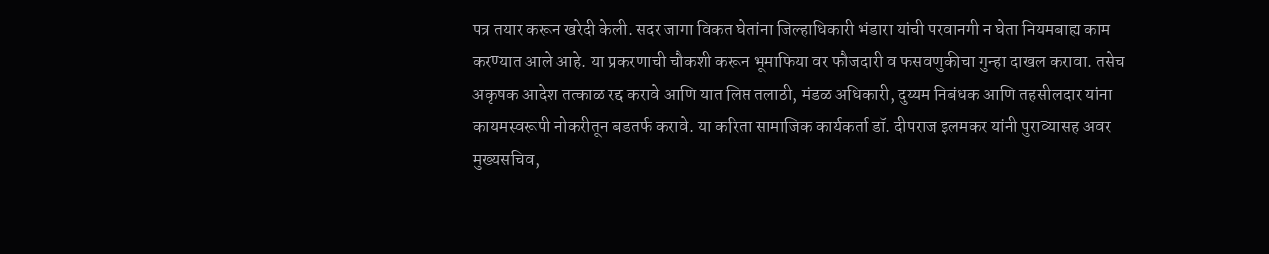पत्र तयार करून खरेदी केली. सदर जागा विकत घेतांना जिल्हाधिकारी भंडारा यांची परवानगी न घेता नियमबाह्य काम करण्यात आले आहे. या प्रकरणाची चौकशी करून भूमाफिया वर फौजदारी व फसवणुकीचा गुन्हा दाखल करावा. तसेच अकृषक आदेश तत्काळ रद्द करावे आणि यात लिप्त तलाठी, मंडळ अधिकारी, दुय्यम निबंधक आणि तहसीलदार यांना कायमस्वरूपी नोकरीतून बडतर्फ करावे. या करिता सामाजिक कार्यकर्ता डॉ. दीपराज इलमकर यांनी पुराव्यासह अवर मुख्यसचिव,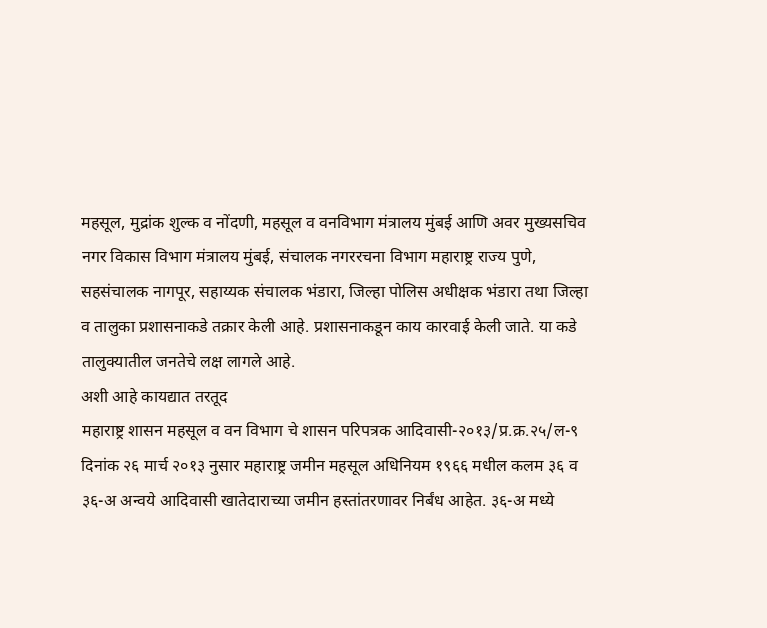महसूल, मुद्रांक शुल्क व नोंदणी, महसूल व वनविभाग मंत्रालय मुंबई आणि अवर मुख्यसचिव नगर विकास विभाग मंत्रालय मुंबई, संचालक नगररचना विभाग महाराष्ट्र राज्य पुणे, सहसंचालक नागपूर, सहाय्यक संचालक भंडारा, जिल्हा पोलिस अधीक्षक भंडारा तथा जिल्हा व तालुका प्रशासनाकडे तक्रार केली आहे. प्रशासनाकडून काय कारवाई केली जाते. या कडे तालुक्यातील जनतेचे लक्ष लागले आहे.
अशी आहे कायद्यात तरतूद
महाराष्ट्र शासन महसूल व वन विभाग चे शासन परिपत्रक आदिवासी-२०१३/प्र.क्र.२५/ल-९ दिनांक २६ मार्च २०१३ नुसार महाराष्ट्र जमीन महसूल अधिनियम १९६६ मधील कलम ३६ व ३६-अ अन्वये आदिवासी खातेदाराच्या जमीन हस्तांतरणावर निर्बंध आहेत. ३६-अ मध्ये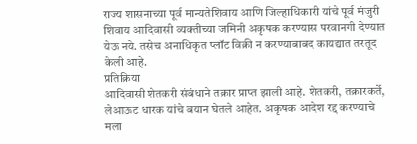राज्य शासनाच्या पूर्व मान्यतेशिवाय आणि जिल्हाधिकारी यांचे पूर्व मंजुरी शिवाय आदिवासी व्यक्तीच्या जमिनी अकृषक करण्यास परवानगी देण्यात येऊ नये. तसेच अनाधिकृत प्लॉट विक्री न करण्याबाबद कायद्यात तरतूद केली आहे.
प्रतिक्रिया
आदिवासी शेतकरी संबंधाने तक्रार प्राप्त झाली आहे. शेतकरी, तक्रारकर्ते, लेआऊट धारक यांचे बयान घेतले आहेत. अकृषक आदेश रद्द करण्याचे मला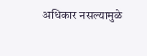अधिकार नसल्यामुळे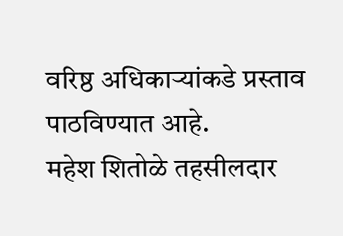वरिष्ठ अधिकाऱ्यांकडे प्रस्ताव पाठविण्यात आहे.
महेश शितोळे तहसीलदार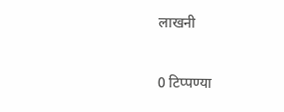लाखनी


0 टिप्पण्या